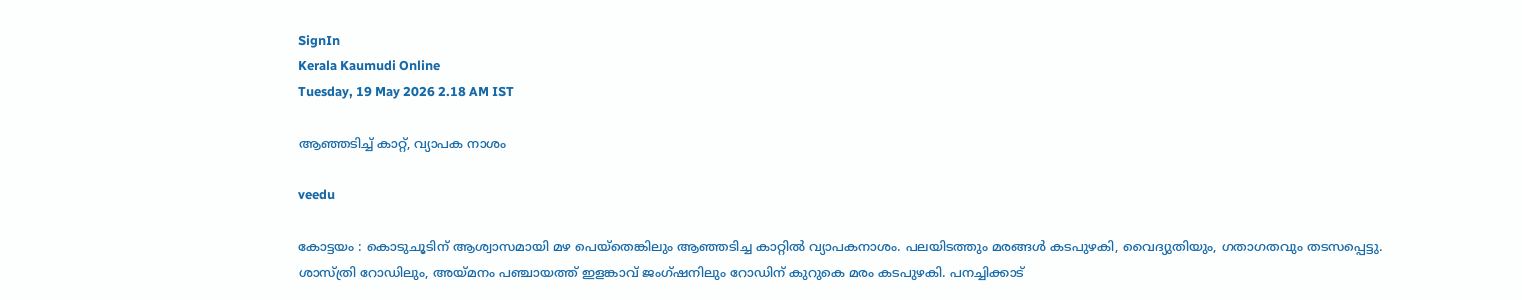SignIn
Kerala Kaumudi Online
Tuesday, 19 May 2026 2.18 AM IST

ആഞ്ഞടിച്ച് കാറ്റ്, വ്യാപക നാശം

veedu

കോട്ടയം : കൊടുചൂടിന് ആശ്വാസമായി മഴ പെയ്തെങ്കിലും ആഞ്ഞടിച്ച കാറ്റിൽ വ്യാപകനാശം. പലയിടത്തും മരങ്ങൾ കടപുഴകി, വൈദ്യുതിയും, ഗതാഗതവും തടസപ്പെട്ടു. ശാസ്ത്രി റോഡിലും, അയ്മനം പഞ്ചായത്ത് ഇളങ്കാവ് ജംഗ്ഷനിലും റോഡിന് കുറുകെ മരം കടപുഴകി. പനച്ചിക്കാട്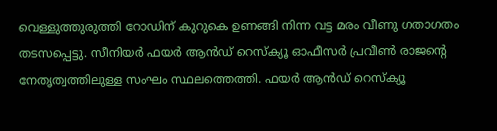വെള്ളുത്തുരുത്തി റോഡിന് കുറുകെ ഉണങ്ങി നിന്ന വട്ട മരം വീണു ഗതാഗതം തടസപ്പെട്ടു. സീനിയർ ഫയർ ആൻഡ് റെസ്‌ക്യൂ ഓഫീസർ പ്രവീൺ രാജന്റെ നേതൃത്വത്തിലുള്ള സംഘം സ്ഥലത്തെത്തി. ഫയർ ആൻഡ് റെസ്‌ക്യൂ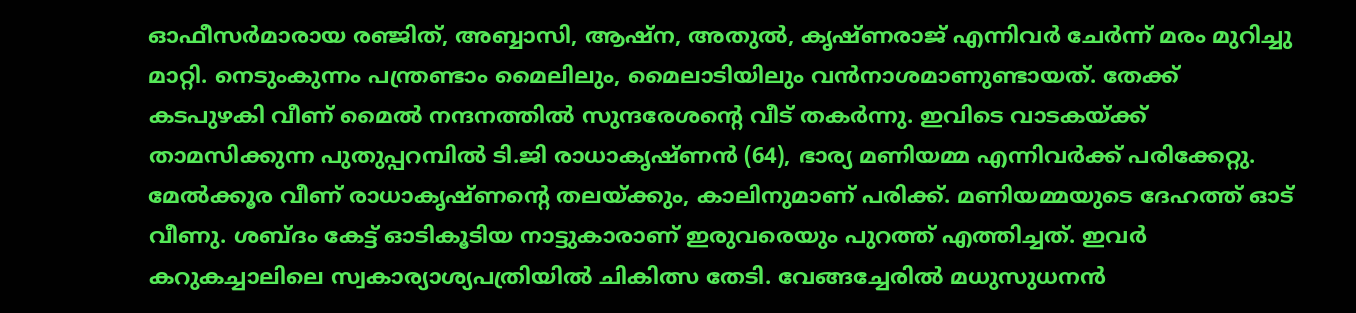ഓഫീസർമാരായ രഞ്ജിത്, അബ്ബാസി, ആഷ്‌ന, അതുൽ, കൃഷ്ണരാജ് എന്നിവർ ചേർന്ന് മരം മുറിച്ചു മാറ്റി. നെടുംകുന്നം പന്ത്രണ്ടാം മൈലിലും, മൈലാടിയിലും വൻനാശമാണുണ്ടായത്. തേക്ക് കടപുഴകി വീണ് മൈൽ നന്ദനത്തിൽ സുന്ദരേശന്റെ വീട് തകർന്നു. ഇവിടെ വാടകയ്ക്ക് താമസിക്കുന്ന പുതുപ്പറമ്പിൽ ടി.ജി രാധാകൃഷ്ണൻ (64), ഭാര്യ മണിയമ്മ എന്നിവർക്ക് പരിക്കേറ്റു. മേൽക്കൂര വീണ് രാധാകൃഷ്ണന്റെ തലയ്ക്കും, കാലിനുമാണ് പരിക്ക്. മണിയമ്മയുടെ ദേഹത്ത് ഓട് വീണു. ശബ്ദം കേട്ട് ഓടികൂടിയ നാട്ടുകാരാണ് ഇരുവരെയും പുറത്ത് എത്തിച്ചത്. ഇവർ കറുകച്ചാലിലെ സ്വകാര്യാശ്യപത്രിയിൽ ചികിത്സ തേടി. വേങ്ങച്ചേരിൽ മധുസുധനൻ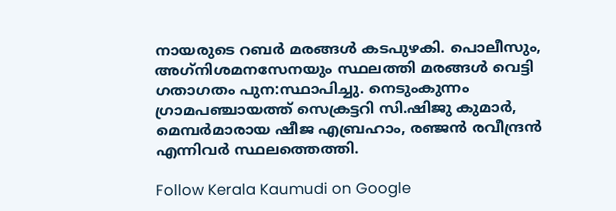നായരുടെ റബർ മരങ്ങൾ കടപുഴകി. പൊലീസും, അഗ്‌നിശമനസേനയും സ്ഥലത്തി മരങ്ങൾ വെട്ടി ഗതാഗതം പുന:സ്ഥാപിച്ചു. നെടുംകുന്നം ഗ്രാമപഞ്ചായത്ത് സെക്രട്ടറി സി.ഷിജു കുമാർ, മെമ്പർമാരായ ഷീജ എബ്രഹാം, രഞ്ജൻ രവീന്ദ്രൻ എന്നിവർ സ്ഥലത്തെത്തി.

Follow Kerala Kaumudi on Google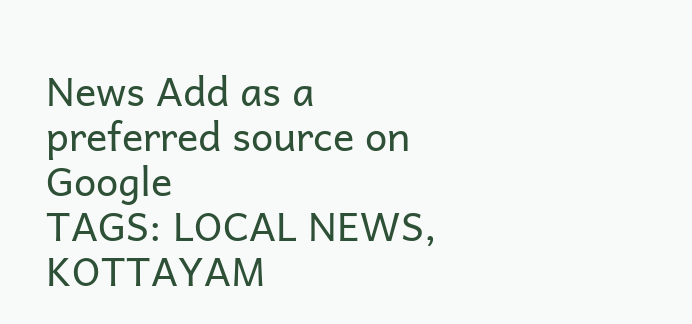News Add as a preferred source on Google
TAGS: LOCAL NEWS, KOTTAYAM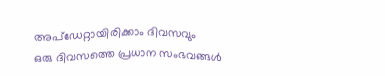അപ്ഡേറ്റായിരിക്കാം ദിവസവും
ഒരു ദിവസത്തെ പ്രധാന സംഭവങ്ങൾ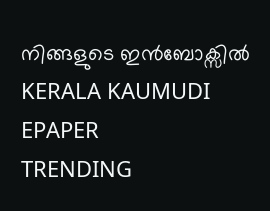നിങ്ങളുടെ ഇൻബോക്സിൽ
KERALA KAUMUDI EPAPER
TRENDING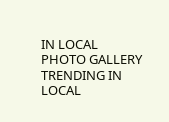IN LOCAL
PHOTO GALLERY
TRENDING IN LOCAL